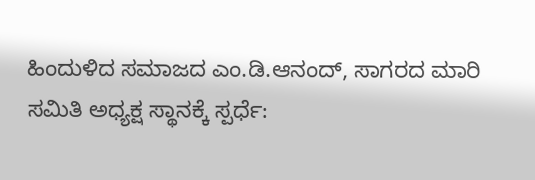ಹಿಂದುಳಿದ ಸಮಾಜದ ಎಂ.ಡಿ.ಆನಂದ್, ಸಾಗರದ ಮಾರಿ ಸಮಿತಿ ಅಧ್ಯಕ್ಷ ಸ್ಥಾನಕ್ಕೆ ಸ್ಪರ್ಧೆ: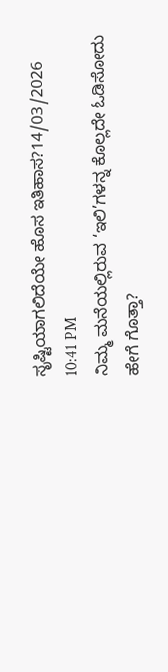ಸೃಷ್ಟಿಯಾಗಲಿದೆಯೇ ಹೊಸ ಇತಿಹಾಸ?14/03/2026 10:41 PM
ನಿಮ್ಮ ಮನೆಯಲ್ಲಿರುವ ‘ಇಲಿ’ಗಳನ್ನ ಕೊಲ್ಲದೇ ಓಡಿಸೋದು ಹೇಗೆ ಗೊತ್ತಾ?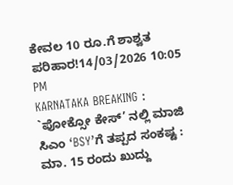ಕೇವಲ 10 ರೂ.ಗೆ ಶಾಶ್ವತ ಪರಿಹಾರ!14/03/2026 10:05 PM
KARNATAKA BREAKING : `ಪೋಕ್ಸೋ ಕೇಸ್’ ನಲ್ಲಿ ಮಾಜಿ ಸಿಎಂ ‘BSY’ಗೆ ತಪ್ಪದ ಸಂಕಷ್ಟ : ಮಾ. 15 ರಂದು ಖುದ್ದು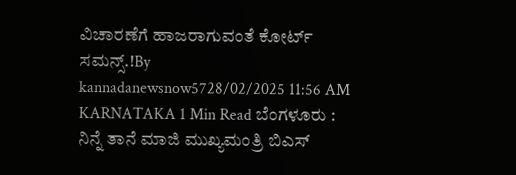ವಿಚಾರಣೆಗೆ ಹಾಜರಾಗುವಂತೆ ಕೋರ್ಟ್ ಸಮನ್ಸ್.!By kannadanewsnow5728/02/2025 11:56 AM KARNATAKA 1 Min Read ಬೆಂಗಳೂರು : ನಿನ್ನೆ ತಾನೆ ಮಾಜಿ ಮುಖ್ಯಮಂತ್ರಿ ಬಿಎಸ್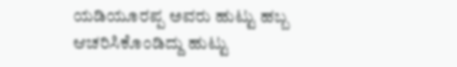ಯಡಿಯೂರಪ್ಪ ಅವರು ಹುಟ್ಟು ಹಬ್ಬ ಆಚರಿಸಿಕೊಂಡಿದ್ದು ಹುಟ್ಟು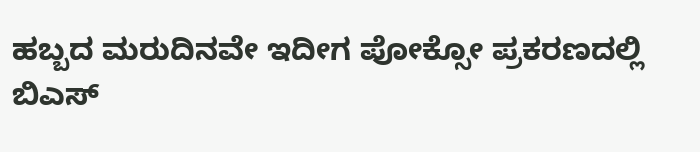ಹಬ್ಬದ ಮರುದಿನವೇ ಇದೀಗ ಪೋಕ್ಸೋ ಪ್ರಕರಣದಲ್ಲಿ ಬಿಎಸ್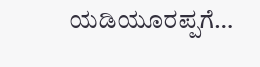ಯಡಿಯೂರಪ್ಪಗೆ…